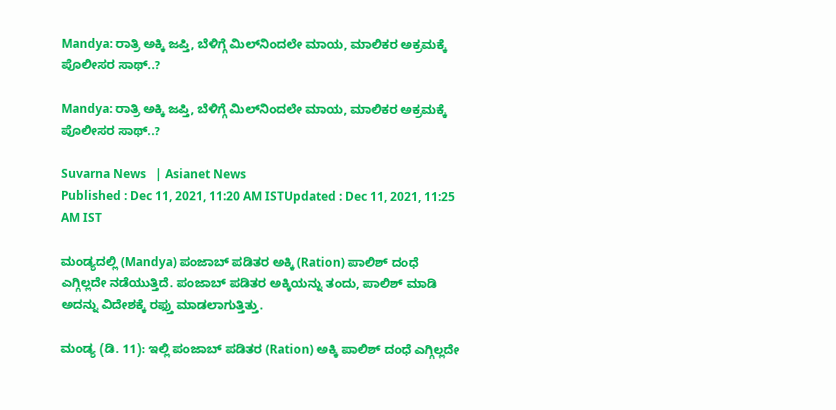Mandya: ರಾತ್ರಿ ಅಕ್ಕಿ ಜಪ್ತಿ, ಬೆಳಿಗ್ಗೆ ಮಿಲ್‌ನಿಂದಲೇ ಮಾಯ, ಮಾಲಿಕರ ಅಕ್ರಮಕ್ಕೆ ಪೊಲೀಸರ ಸಾಥ್..?

Mandya: ರಾತ್ರಿ ಅಕ್ಕಿ ಜಪ್ತಿ, ಬೆಳಿಗ್ಗೆ ಮಿಲ್‌ನಿಂದಲೇ ಮಾಯ, ಮಾಲಿಕರ ಅಕ್ರಮಕ್ಕೆ ಪೊಲೀಸರ ಸಾಥ್..?

Suvarna News   | Asianet News
Published : Dec 11, 2021, 11:20 AM ISTUpdated : Dec 11, 2021, 11:25 AM IST

ಮಂಡ್ಯದಲ್ಲಿ (Mandya) ಪಂಜಾಬ್ ಪಡಿತರ ಅಕ್ಕಿ (Ration) ಪಾಲಿಶ್ ದಂಧೆ ಎಗ್ಗಿಲ್ಲದೇ ನಡೆಯುತ್ತಿದೆ. ಪಂಜಾಬ್ ಪಡಿತರ ಅಕ್ಕಿಯನ್ನು ತಂದು, ಪಾಲಿಶ್ ಮಾಡಿ ಅದನ್ನು ವಿದೇಶಕ್ಕೆ ರಫ್ತು ಮಾಡಲಾಗುತ್ತಿತ್ತು.

ಮಂಡ್ಯ (ಡಿ. 11): ಇಲ್ಲಿ ಪಂಜಾಬ್ ಪಡಿತರ (Ration) ಅಕ್ಕಿ ಪಾಲಿಶ್ ದಂಧೆ ಎಗ್ಗಿಲ್ಲದೇ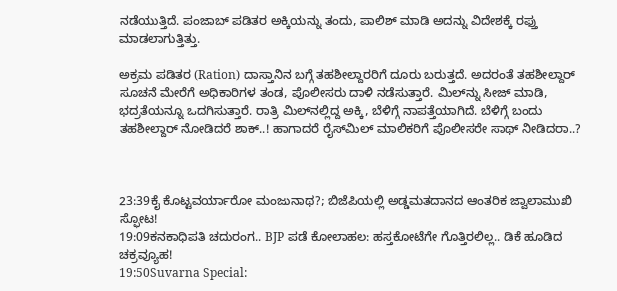ನಡೆಯುತ್ತಿದೆ. ಪಂಜಾಬ್ ಪಡಿತರ ಅಕ್ಕಿಯನ್ನು ತಂದು, ಪಾಲಿಶ್ ಮಾಡಿ ಅದನ್ನು ವಿದೇಶಕ್ಕೆ ರಫ್ತು ಮಾಡಲಾಗುತ್ತಿತ್ತು.

ಅಕ್ರಮ ಪಡಿತರ (Ration) ದಾಸ್ತಾನಿನ ಬಗ್ಗೆ ತಹಶೀಲ್ದಾರರಿಗೆ ದೂರು ಬರುತ್ತದೆ. ಅದರಂತೆ ತಹಶೀಲ್ದಾರ್ ಸೂಚನೆ ಮೇರೆಗೆ ಅಧಿಕಾರಿಗಳ ತಂಡ, ಪೊಲೀಸರು ದಾಳಿ ನಡೆಸುತ್ತಾರೆ. ಮಿಲ್‌ನ್ನು ಸೀಜ್ ಮಾಡಿ, ಭದ್ರತೆಯನ್ನೂ ಒದಗಿಸುತ್ತಾರೆ. ರಾತ್ರಿ ಮಿಲ್‌ನಲ್ಲಿದ್ದ ಅಕ್ಕಿ, ಬೆಳಿಗ್ಗೆ ನಾಪತ್ತೆಯಾಗಿದೆ. ಬೆಳಿಗ್ಗೆ ಬಂದು ತಹಶೀಲ್ದಾರ್ ನೋಡಿದರೆ ಶಾಕ್..! ಹಾಗಾದರೆ ರೈಸ್‌ಮಿಲ್ ಮಾಲಿಕರಿಗೆ ಪೊಲೀಸರೇ ಸಾಥ್ ನೀಡಿದರಾ..?



23:39ಕೈ ಕೊಟ್ಟವರ್ಯಾರೋ ಮಂಜುನಾಥ?; ಬಿಜೆಪಿಯಲ್ಲಿ ಅಡ್ಡಮತದಾನದ ಆಂತರಿಕ ಜ್ವಾಲಾಮುಖಿ ಸ್ಫೋಟ!
19:09ಕನಕಾಧಿಪತಿ ಚದುರಂಗ.. BJP ಪಡೆ ಕೋಲಾಹಲ: ಹಸ್ತಕೋಟೆಗೇ ಗೊತ್ತಿರಲಿಲ್ಲ.. ಡಿಕೆ ಹೂಡಿದ ಚಕ್ರವ್ಯೂಹ!
19:50Suvarna Special: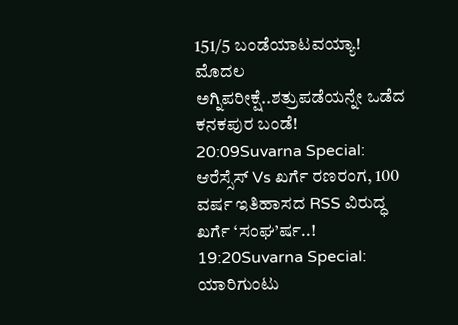151/5 ಬಂಡೆಯಾಟವಯ್ಯಾ! ಮೊದಲ ಅಗ್ನಿಪರೀಕ್ಷೆ..ಶತ್ರುಪಡೆಯನ್ನೇ ಒಡೆದ ಕನಕಪುರ ಬಂಡೆ!
20:09Suvarna Special: ಆರೆಸ್ಸೆಸ್ Vs ಖರ್ಗೆ ರಣರಂಗ, 100 ವರ್ಷ ಇತಿಹಾಸದ RSS ವಿರುದ್ಧ ಖರ್ಗೆ ‘ಸಂಘ’ರ್ಷ..!
19:20Suvarna Special: ಯಾರಿಗುಂಟು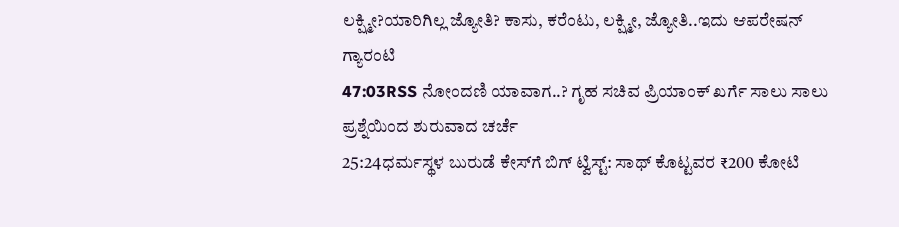ಲಕ್ಷ್ಮೀ?ಯಾರಿಗಿಲ್ಲ ಜ್ಯೋತಿ? ಕಾಸು, ಕರೆಂಟು, ಲಕ್ಷ್ಮೀ, ಜ್ಯೋತಿ..ಇದು ಆಪರೇಷನ್ ಗ್ಯಾರಂಟಿ
47:03RSS ನೋಂದಣಿ ಯಾವಾಗ..? ಗೃಹ ಸಚಿವ ಪ್ರಿಯಾಂಕ್ ಖರ್ಗೆ ಸಾಲು ಸಾಲು ಪ್ರಶ್ನೆಯಿಂದ ಶುರುವಾದ ಚರ್ಚೆ
25:24ಧರ್ಮಸ್ಥಳ ಬುರುಡೆ ಕೇಸ್‌ಗೆ ಬಿಗ್ ಟ್ವಿಸ್ಟ್: ಸಾಥ್ ಕೊಟ್ಟವರ ₹200 ಕೋಟಿ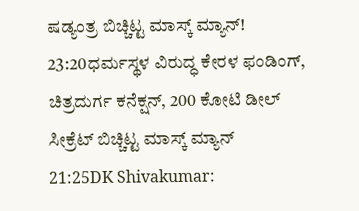ಷಡ್ಯಂತ್ರ ಬಿಚ್ಚಿಟ್ಟ ಮಾಸ್ಕ್‌ ಮ್ಯಾನ್!
23:20ಧರ್ಮಸ್ಥಳ ವಿರುದ್ಧ ಕೇರಳ ಫಂಡಿಂಗ್, ಚಿತ್ರದುರ್ಗ ಕನೆಕ್ಷನ್, 200 ಕೋಟಿ ಡೀಲ್ ಸೀಕ್ರೆಟ್ ಬಿಚ್ಚಿಟ್ಟ ಮಾಸ್ಕ್ ಮ್ಯಾನ್
21:25DK Shivakumar: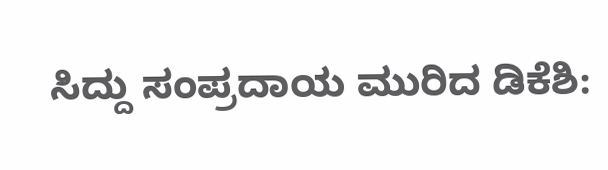ಸಿದ್ದು ಸಂಪ್ರದಾಯ ಮುರಿದ ಡಿಕೆಶಿ: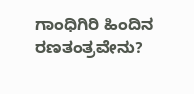ಗಾಂಧಿಗಿರಿ ಹಿಂದಿನ ರಣತಂತ್ರವೇನು?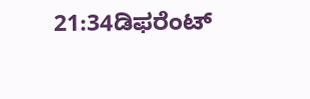21:34ಡಿಫರೆಂಟ್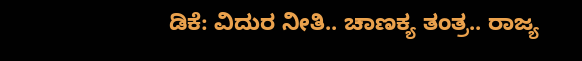ಡಿಕೆ: ವಿದುರ ನೀತಿ.. ಚಾಣಕ್ಯ ತಂತ್ರ.. ರಾಜ್ಯ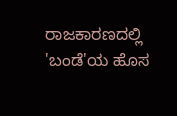ರಾಜಕಾರಣದಲ್ಲಿ 'ಬಂಡೆ'ಯ ಹೊಸ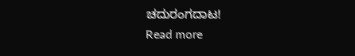ಚದುರಂಗದಾಟ!
Read more